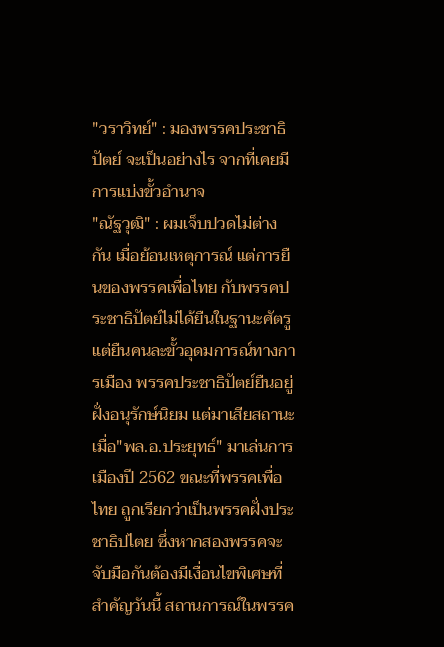"วราวิทย์" : มองพรรคประชาธิปัตย์ จะเป็นอย่างไร จากที่เคยมีการแบ่งขั้วอำนาจ
"ณัฐวุฒิ" : ผมเจ็บปวดไม่ต่างกัน เมื่อย้อนเหตุการณ์ แต่การยืนของพรรคเพื่อไทย กับพรรคประชาธิปัตย์ไม่ได้ยืนในฐานะศัตรู แต่ยืนคนละขั้วอุดมการณ์ทางการเมือง พรรคประชาธิปัตย์ยืนอยู่ฝั่งอนุรักษ์นิยม แต่มาเสียสถานะ เมื่อ"พล.อ.ประยุทธ์" มาเล่นการเมืองปี 2562 ขณะที่พรรคเพื่อไทย ถูกเรียกว่าเป็นพรรคฝั่งประชาธิปไตย ซึ่งหากสองพรรคจะจับมือกันต้องมีเงื่อนไขพิเศษที่สำคัญวันนี้ สถานการณ์ในพรรค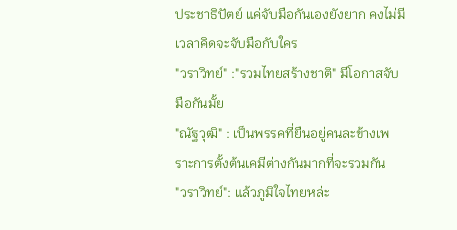ประชาธิปัตย์ แค่จับมือกันเองยังยาก คงไม่มีเวลาคิดจะจับมือกับใคร
"วราวิทย์" :"รวมไทยสร้างชาติ" มีโอกาสจับมือกันมั้ย
"ณัฐวุฒิ" : เป็นพรรคที่ยืนอยู่คนละข้างเพราะการตั้งต้นเคมีต่างกันมากที่จะรวมกัน
"วราวิทย์": แล้วภูมิใจไทยหล่ะ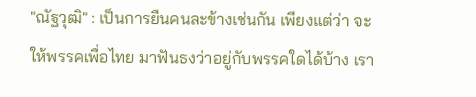"ณัฐวุฒิ" : เป็นการยืนคนละข้างเช่นกัน เพียงแต่ว่า จะให้พรรคเพื่อไทย มาฟันธงว่าอยู่กับพรรคใดได้บ้าง เรา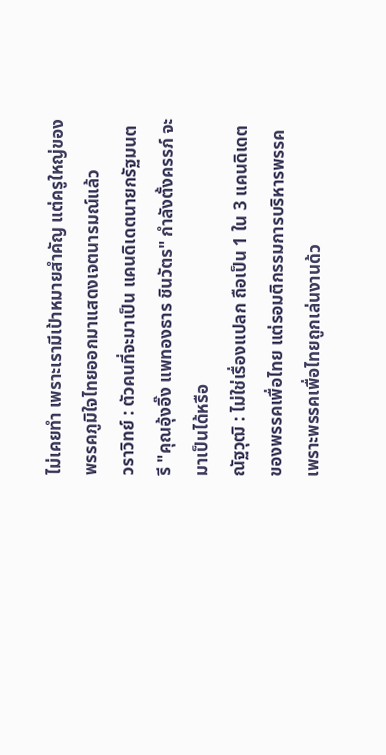ไม่เคยทำ เพราะเรามีเป้าหมายสำคัญ แต่ครูใหญ่ของพรรคภูมิใจไทยออกมาแสดงเจตนารมณ์แล้ว
วราวิทย์ : ตัวคนที่จะมาเป็น แคนดิเดตนายกรัฐมนตรี "คุณอุ้งอิ๊ง แพทองธาร ชินวัตร" กำลังตั้งครรภ์ จะมาเป็นได้หรือ
ณัฐวุฒิ : ไม่ใช่เรื่องแปลก ถือเป็น 1 ใน 3 แคนดิเดตของพรรคเพื่อไทย แต่รอมติกรรมการบริหารพรรค เพราะพรรคเพื่อไทยถูกเล่นงานด้ว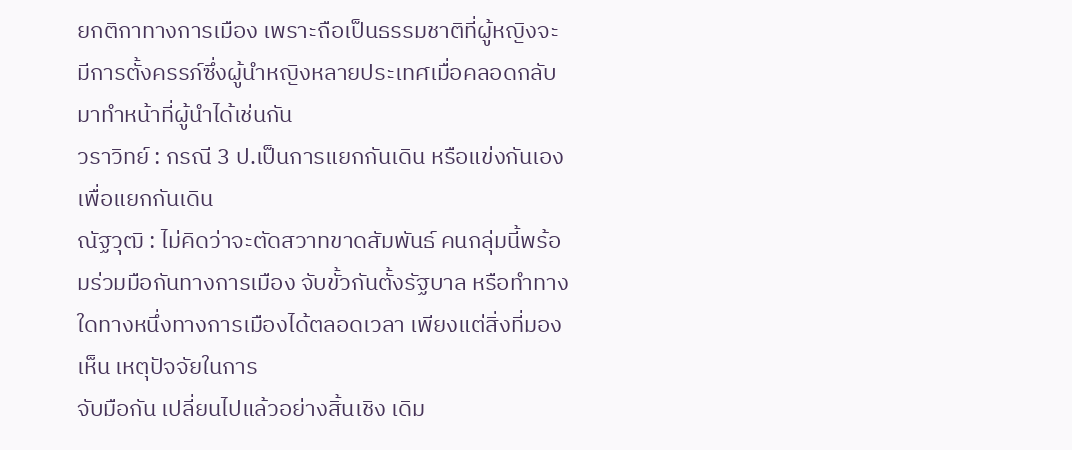ยกติกาทางการเมือง เพราะถือเป็นธรรมชาติที่ผู้หญิงจะมีการตั้งครรภ์ซึ่งผู้นำหญิงหลายประเทศเมื่อคลอดกลับมาทำหน้าที่ผู้นำได้เช่นกัน
วราวิทย์ : กรณี 3 ป.เป็นการแยกกันเดิน หรือแข่งกันเองเพื่อแยกกันเดิน
ณัฐวุฒิ : ไม่คิดว่าจะตัดสวาทขาดสัมพันธ์ คนกลุ่มนี้พร้อมร่วมมือกันทางการเมือง จับขั้วกันตั้งรัฐบาล หรือทำทางใดทางหนึ่งทางการเมืองได้ตลอดเวลา เพียงแต่สิ่งที่มองเห็น เหตุปัจจัยในการ
จับมือกัน เปลี่ยนไปแล้วอย่างสิ้นเชิง เดิม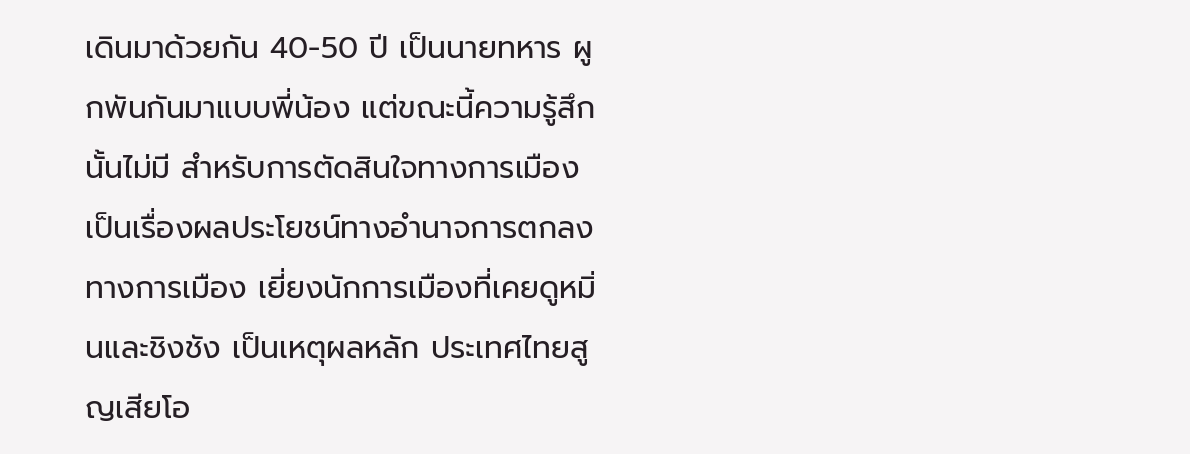เดินมาด้วยกัน 40-50 ปี เป็นนายทหาร ผูกพันกันมาแบบพี่น้อง แต่ขณะนี้ความรู้สึกนั้นไม่มี สำหรับการตัดสินใจทางการเมือง เป็นเรื่องผลประโยชน์ทางอำนาจการตกลงทางการเมือง เยี่ยงนักการเมืองที่เคยดูหมิ่นและชิงชัง เป็นเหตุผลหลัก ประเทศไทยสูญเสียโอ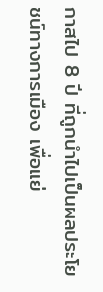กาสไป 8 ปี ที่ถูกนำไปเป็นผลประโยชน์ทางการเมือง เพื่อแย่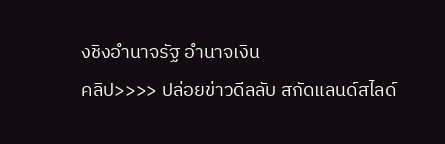งชิงอำนาจรัฐ อำนาจเงิน
คลิป>>>> ปล่อยข่าวดีลลับ สกัดแลนด์สไลด์